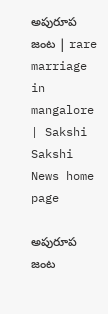అపురూప జంట | rare marriage in mangalore | Sakshi
Sakshi News home page

అపురూప జంట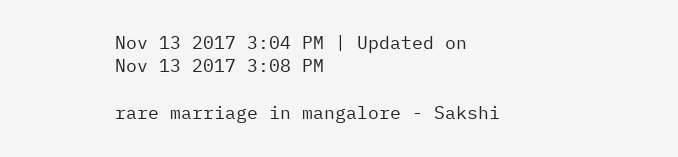Nov 13 2017 3:04 PM | Updated on Nov 13 2017 3:08 PM

rare marriage in mangalore - Sakshi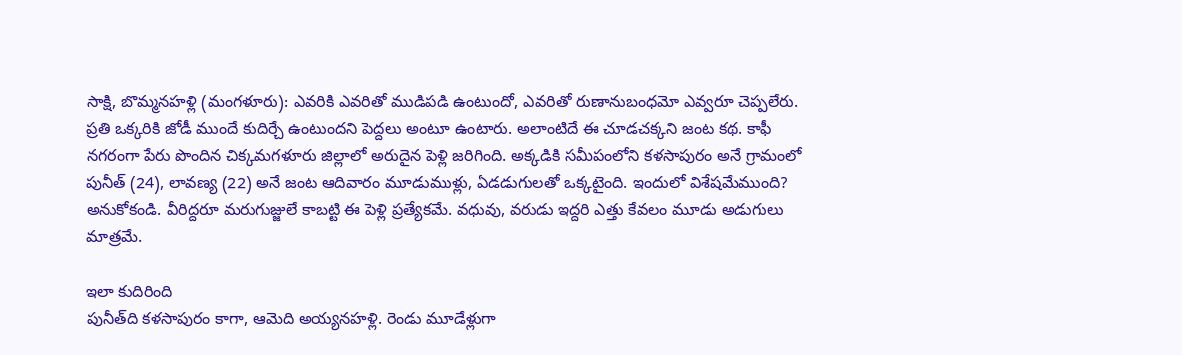సాక్షి, బొమ్మనహళ్లి (మంగళూరు): ఎవరికి ఎవరితో ముడిపడి ఉంటుందో, ఎవరితో రుణానుబంధమో ఎవ్వరూ చెప్పలేరు. ప్రతి ఒక్కరికి జోడీ ముందే కుదిర్చే ఉంటుందని పెద్దలు అంటూ ఉంటారు. అలాంటిదే ఈ చూడచక్కని జంట కథ. కాఫీ నగరంగా పేరు పొందిన చిక్కమగళూరు జిల్లాలో అరుదైన పెళ్లి జరిగింది. అక్కడికి సమీపంలోని కళసాపురం అనే గ్రామంలో పునీత్‌ (24), లావణ్య (22) అనే జంట ఆదివారం మూడుముళ్లు, ఏడడుగులతో ఒక్కటైంది. ఇందులో విశేషమేముంది? అనుకోకండి. వీరిద్దరూ మరుగుజ్జులే కాబట్టి ఈ పెళ్లి ప్రత్యేకమే. వధువు, వరుడు ఇద్దరి ఎత్తు కేవలం మూడు అడుగులు మాత్రమే.

ఇలా కుదిరింది
పునీత్‌ది కళసాపురం కాగా, ఆమెది అయ్యనహళ్లి. రెండు మూడేళ్లుగా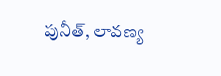పునీత్, లావణ్య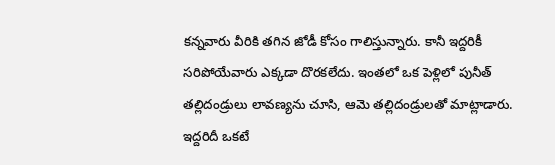కన్నవారు వీరికి తగిన జోడీ కోసం గాలిస్తున్నారు. కానీ ఇద్దరికీ సరిపోయేవారు ఎక్కడా దొరకలేదు. ఇంతలో ఒక పెళ్లిలో పునీత్‌ తల్లిదండ్రులు లావణ్యను చూసి, ఆమె తల్లిదండ్రులతో మాట్లాడారు. ఇద్దరిదీ ఒకటే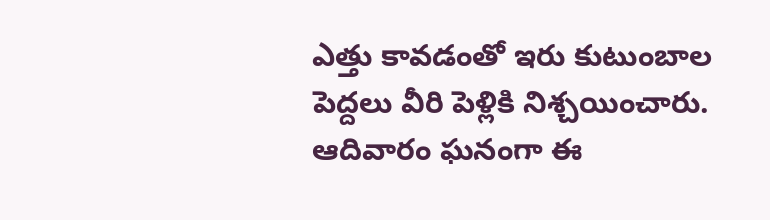ఎత్తు కావడంతో ఇరు కుటుంబాల పెద్దలు వీరి పెళ్లికి నిశ్చయించారు. ఆదివారం ఘనంగా ఈ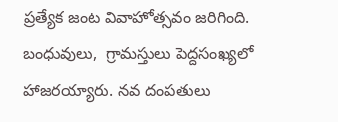ప్రత్యేక జంట వివాహోత్సవం జరిగింది. బంధువులు,  గ్రామస్తులు పెద్దసంఖ్యలో హాజరయ్యారు. నవ దంపతులు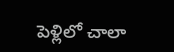పెళ్లిలో చాలా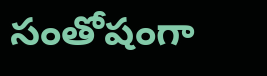సంతోషంగా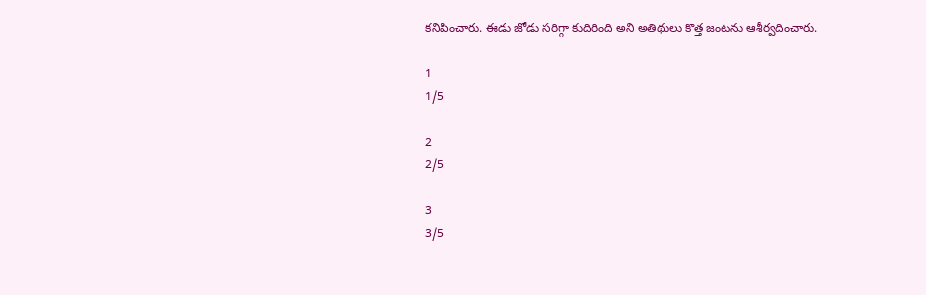కనిపించారు. ఈడు జోడు సరిగ్గా కుదిరింది అని అతిథులు కొత్త జంటను ఆశీర్వదించారు.

1
1/5

2
2/5

3
3/5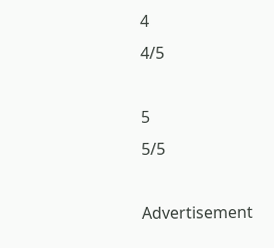4
4/5

5
5/5

Advertisement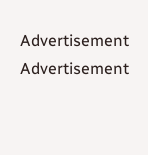Advertisement
Advertisement